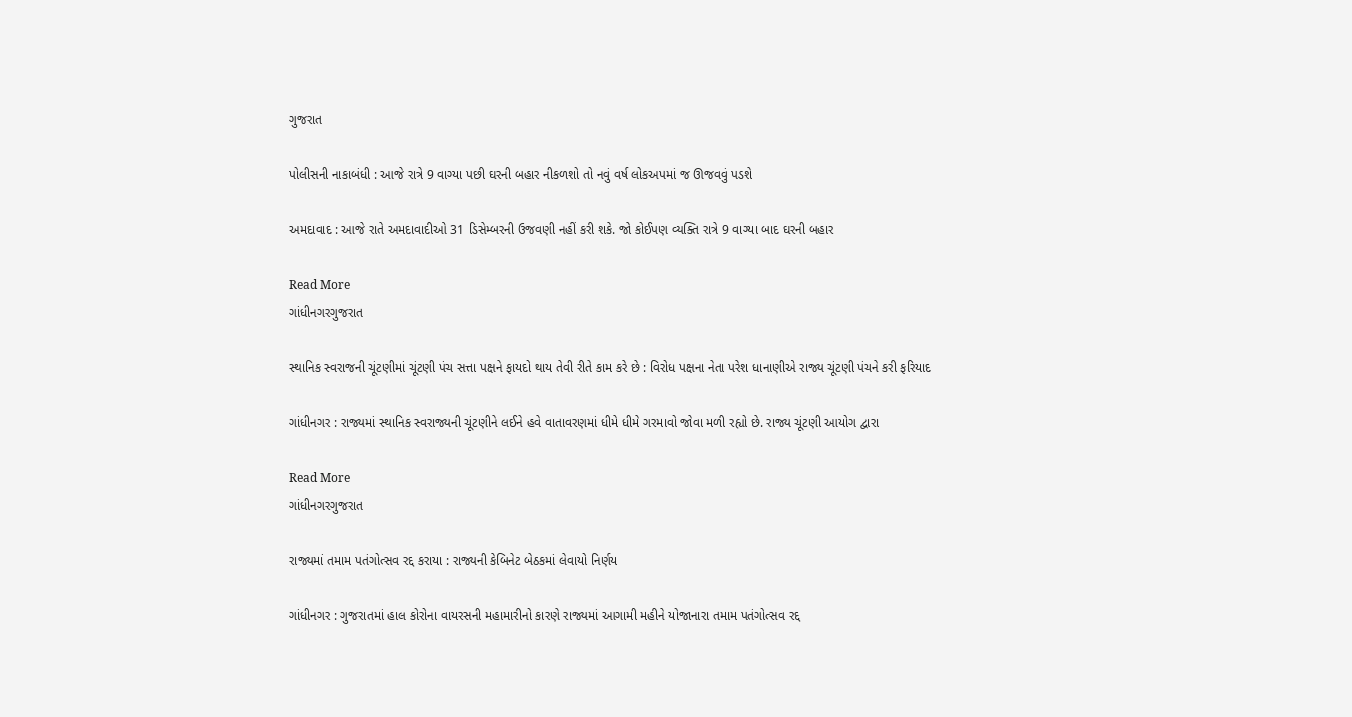ગુજરાત

પોલીસની નાકાબંધી : આજે રાત્રે 9 વાગ્યા પછી ઘરની બહાર નીકળશો તો નવું વર્ષ લોકઅપમાં જ ઊજવવું પડશે

અમદાવાદ : આજે રાતે અમદાવાદીઓ 31 ડિસેમ્બરની ઉજવણી નહીં કરી શકે. જો કોઈપણ વ્યક્તિ રાત્રે 9 વાગ્યા બાદ ઘરની બહાર

Read More
ગાંધીનગરગુજરાત

સ્થાનિક સ્વરાજની ચૂંટણીમાં ચૂંટણી પંચ સત્તા પક્ષને ફાયદો થાય તેવી રીતે કામ કરે છે : વિરોધ પક્ષના નેતા પરેશ ધાનાણીએ રાજ્ય ચૂંટણી પંચને કરી ફરિયાદ

ગાંધીનગર : રાજ્યમાં સ્થાનિક સ્વરાજ્યની ચૂંટણીને લઈને હવે વાતાવરણમાં ધીમે ધીમે ગરમાવો જોવા મળી રહ્યો છે. રાજ્ય ચૂંટણી આયોગ દ્વારા

Read More
ગાંધીનગરગુજરાત

રાજ્યમાં તમામ પતંગોત્સવ રદ્દ કરાયા : રાજ્યની કેબિનેટ બેઠકમાં લેવાયો નિર્ણય

ગાંધીનગર : ગુજરાતમાં હાલ કોરોના વાયરસની મહામારીનો કારણે રાજ્યમાં આગામી મહીને યોજાનારા તમામ પતંગોત્સવ રદ્દ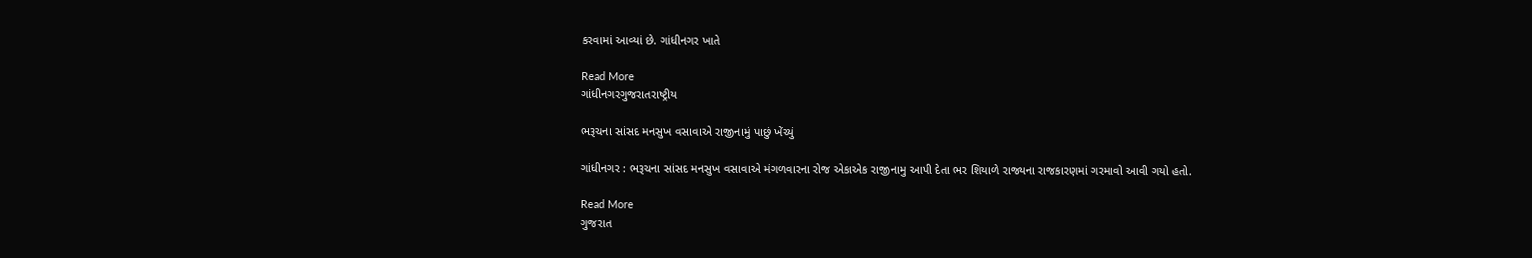કરવામાં આવ્યાં છે. ગાંધીનગર ખાતે

Read More
ગાંધીનગરગુજરાતરાષ્ટ્રીય

ભરૂચના સાંસદ મનસુખ વસાવાએ રાજીનામું પાછું ખેંચ્યું

ગાંધીનગર : ભરૂચના સાંસદ મનસુખ વસાવાએ મંગળવારના રોજ એકાએક રાજીનામુ આપી દેતા ભર શિયાળે રાજ્યના રાજકારણમાં ગરમાવો આવી ગયો હતો.

Read More
ગુજરાત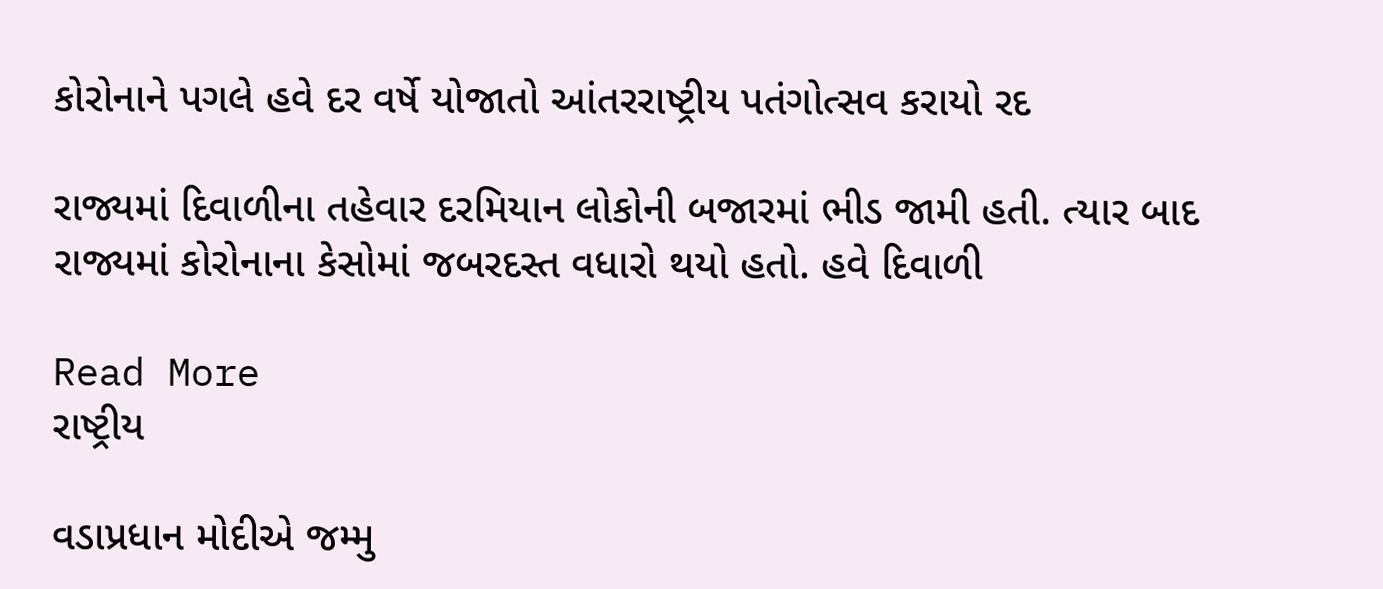કોરોનાને પગલે હવે દર વર્ષે યોજાતો આંતરરાષ્ટ્રીય પતંગોત્સવ કરાયો રદ

રાજ્યમાં દિવાળીના તહેવાર દરમિયાન લોકોની બજારમાં ભીડ જામી હતી. ત્યાર બાદ રાજ્યમાં કોરોનાના કેસોમાં જબરદસ્ત વધારો થયો હતો. હવે દિવાળી

Read More
રાષ્ટ્રીય

વડાપ્રધાન મોદીએ જમ્મુ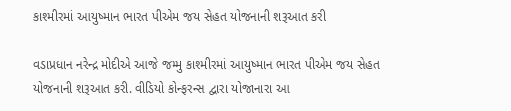કાશ્મીરમાં આયુષ્માન ભારત પીએમ જય સેહત યોજનાની શરૂઆત કરી

વડાપ્રધાન નરેન્દ્ર મોદીએ આજે જમ્મુ કાશ્મીરમાં આયુષ્માન ભારત પીએમ જય સેહત યોજનાની શરૂઆત કરી. વીડિયો કોન્ફરન્સ દ્વારા યોજાનારા આ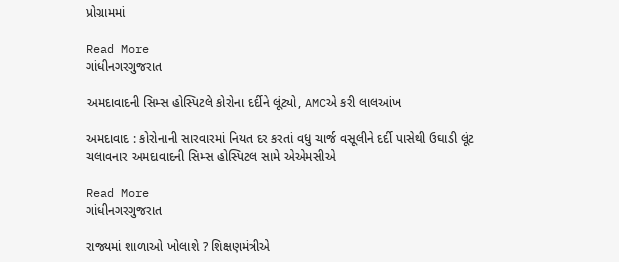પ્રોગ્રામમાં

Read More
ગાંધીનગરગુજરાત

અમદાવાદની સિમ્સ હોસ્પિટલે કોરોના દર્દીને લૂંટ્યો, AMCએ કરી લાલઆંખ

અમદાવાદ : કોરોનાની સારવારમાં નિયત દર કરતાં વધુ ચાર્જ વસૂલીને દર્દી પાસેથી ઉઘાડી લૂંટ ચલાવનાર અમદાવાદની સિમ્સ હોસ્પિટલ સામે એએમસીએ

Read More
ગાંધીનગરગુજરાત

રાજ્યમાં શાળાઓ ખોલાશે ? શિક્ષણમંત્રીએ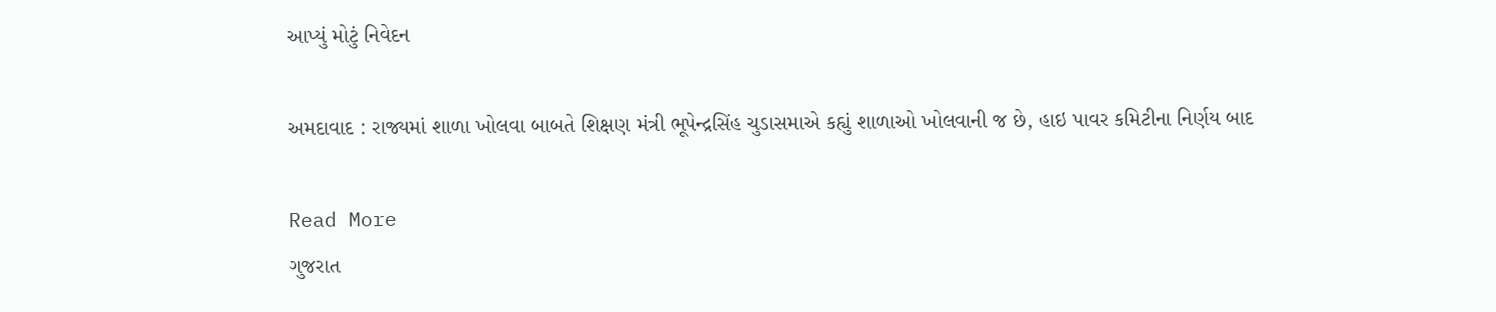આપ્યું મોટું નિવેદન

અમદાવાદ : રાજ્યમાં શાળા ખોલવા બાબતે શિક્ષણ મંત્રી ભૂપેન્દ્રસિંહ ચુડાસમાએ કહ્યું શાળાઓ ખોલવાની જ છે, હાઇ પાવર કમિટીના નિર્ણય બાદ

Read More
ગુજરાત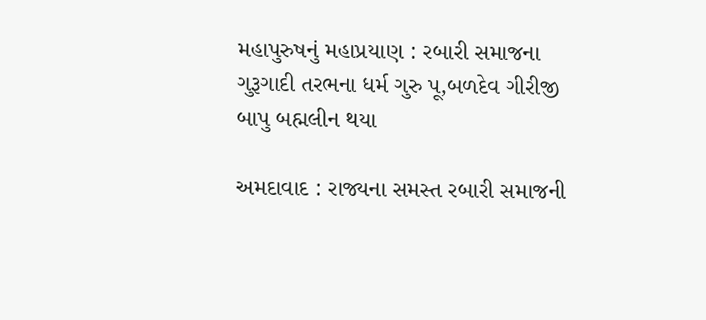મહાપુરુષનું મહાપ્રયાણ : રબારી સમાજના ગુરૂગાદી તરભના ધર્મ ગુરુ પૂ,બળદેવ ગીરીજી બાપુ બહ્મલીન થયા

અમદાવાદ : રાજ્યના સમસ્ત રબારી સમાજની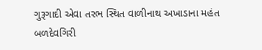ગુરૂગાદી એવા તરભ સ્થિત વાળીનાથ અખાડાના મહંત બળદેવગિરી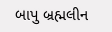બાપુ બ્રહ્મલીન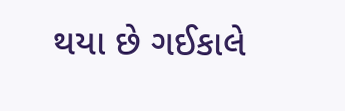થયા છે ગઈકાલે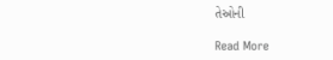તેઓની

Read More